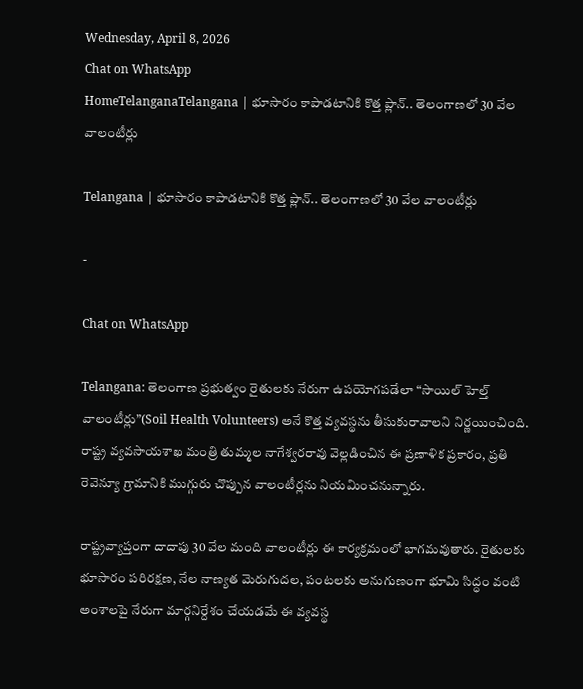Wednesday, April 8, 2026
Chat on WhatsApp
HomeTelanganaTelangana | భూసారం కాపాడటానికి కొత్త ప్లాన్.. తెలంగాణలో 30 వేల వాలంటీర్లు

Telangana | భూసారం కాపాడటానికి కొత్త ప్లాన్.. తెలంగాణలో 30 వేల వాలంటీర్లు

-

Chat on WhatsApp

Telangana: తెలంగాణ ప్రభుత్వం రైతులకు నేరుగా ఉపయోగపడేలా “సాయిల్ హెల్త్ వాలంటీర్లు”(Soil Health Volunteers) అనే కొత్త వ్యవస్థను తీసుకురావాలని నిర్ణయించింది. రాష్ట్ర వ్యవసాయశాఖ మంత్రి తుమ్మల నాగేశ్వరరావు వెల్లడించిన ఈ ప్రణాళిక ప్రకారం, ప్రతి రెవెన్యూ గ్రామానికి ముగ్గురు చొప్పున వాలంటీర్లను నియమించనున్నారు.

రాష్ట్రవ్యాప్తంగా దాదాపు 30 వేల మంది వాలంటీర్లు ఈ కార్యక్రమంలో భాగమవుతారు. రైతులకు భూసారం పరిరక్షణ, నేల నాణ్యత మెరుగుదల, పంటలకు అనుగుణంగా భూమి సిద్ధం వంటి అంశాలపై నేరుగా మార్గనిర్దేశం చేయడమే ఈ వ్యవస్థ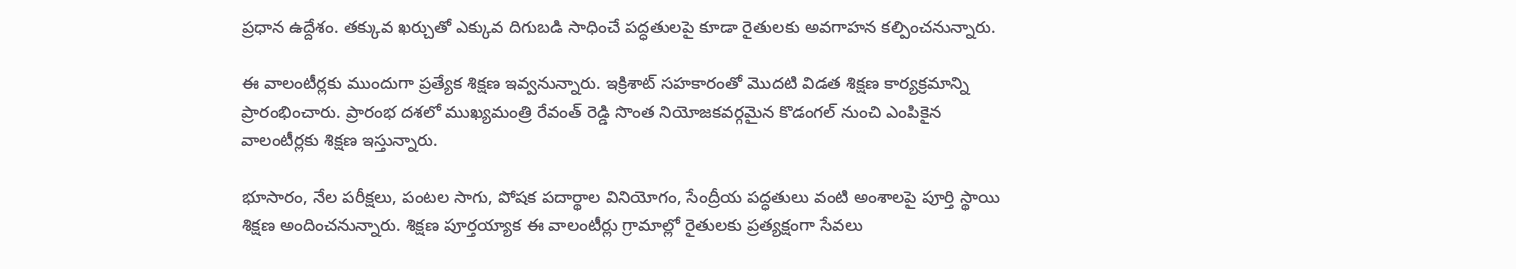ప్రధాన ఉద్దేశం. తక్కువ ఖర్చుతో ఎక్కువ దిగుబడి సాధించే పద్ధతులపై కూడా రైతులకు అవగాహన కల్పించనున్నారు.

ఈ వాలంటీర్లకు ముందుగా ప్రత్యేక శిక్షణ ఇవ్వనున్నారు. ఇక్రిశాట్ సహకారంతో మొదటి విడత శిక్షణ కార్యక్రమాన్ని ప్రారంభించారు. ప్రారంభ దశలో ముఖ్యమంత్రి రేవంత్ రెడ్డి సొంత నియోజకవర్గమైన కొడంగల్ నుంచి ఎంపికైన వాలంటీర్లకు శిక్షణ ఇస్తున్నారు.

భూసారం, నేల పరీక్షలు, పంటల సాగు, పోషక పదార్థాల వినియోగం, సేంద్రీయ పద్ధతులు వంటి అంశాలపై పూర్తి స్థాయి శిక్షణ అందించనున్నారు. శిక్షణ పూర్తయ్యాక ఈ వాలంటీర్లు గ్రామాల్లో రైతులకు ప్రత్యక్షంగా సేవలు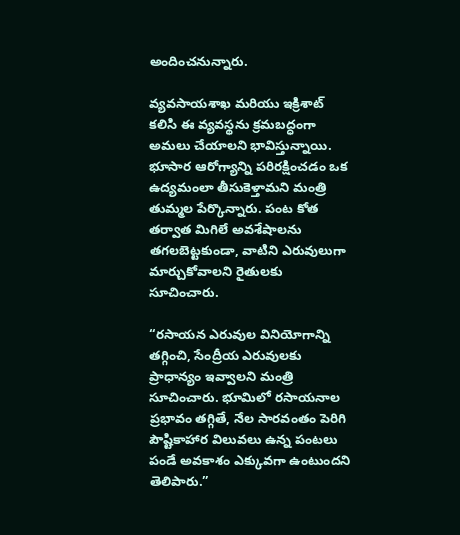అందించనున్నారు.

వ్యవసాయశాఖ మరియు ఇక్రిశాట్ కలిసి ఈ వ్యవస్థను క్రమబద్ధంగా అమలు చేయాలని భావిస్తున్నాయి. భూసార ఆరోగ్యాన్ని పరిరక్షించడం ఒక ఉద్యమంలా తీసుకెళ్తామని మంత్రి తుమ్మల పేర్కొన్నారు. పంట కోత తర్వాత మిగిలే అవశేషాలను తగలబెట్టకుండా, వాటిని ఎరువులుగా మార్చుకోవాలని రైతులకు సూచించారు.

“రసాయన ఎరువుల వినియోగాన్ని తగ్గించి, సేంద్రీయ ఎరువులకు ప్రాధాన్యం ఇవ్వాలని మంత్రి సూచించారు. భూమిలో రసాయనాల ప్రభావం తగ్గితే, నేల సారవంతం పెరిగి పౌష్టికాహార విలువలు ఉన్న పంటలు పండే అవకాశం ఎక్కువగా ఉంటుందని తెలిపారు.”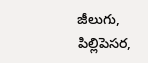జీలుగు, పిల్లిపెసర,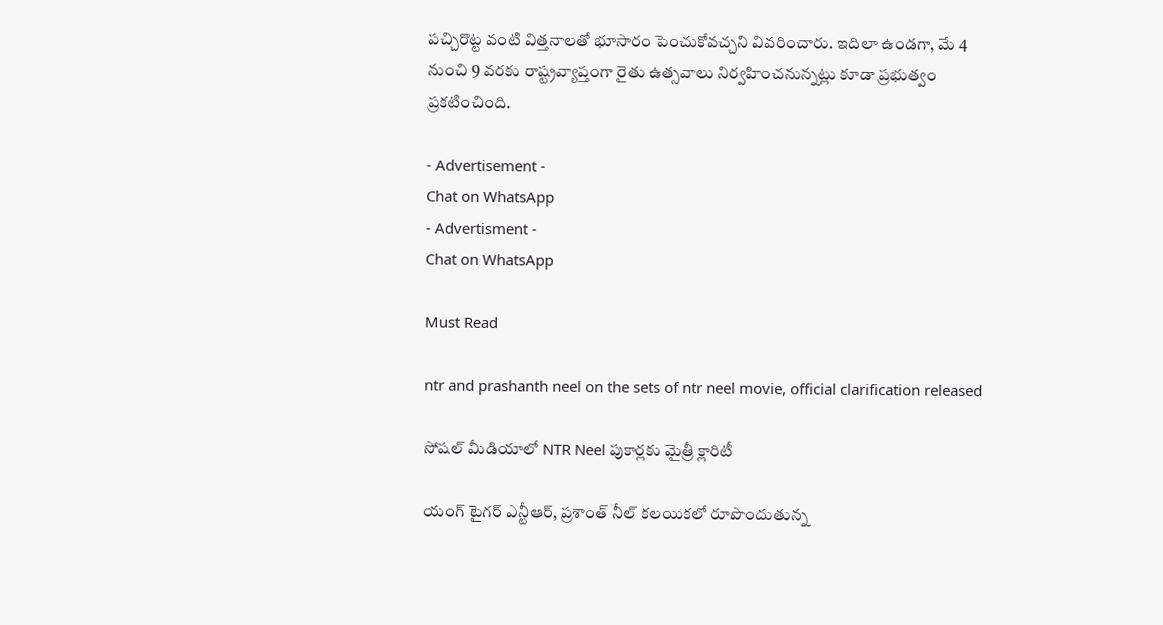పచ్చిరొట్ట వంటి విత్తనాలతో భూసారం పెంచుకోవచ్చని వివరించారు. ఇదిలా ఉండగా, మే 4 నుంచి 9 వరకు రాష్ట్రవ్యాప్తంగా రైతు ఉత్సవాలు నిర్వహించనున్నట్లు కూడా ప్రభుత్వం ప్రకటించింది.

- Advertisement -
Chat on WhatsApp
- Advertisment -
Chat on WhatsApp

Must Read

ntr and prashanth neel on the sets of ntr neel movie, official clarification released

సోషల్ మీడియాలో NTR Neel పుకార్లకు మైత్రీ క్లారిటీ

యంగ్ టైగర్ ఎన్టీఆర్, ప్రశాంత్ నీల్ కలయికలో రూపొందుతున్న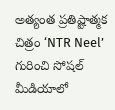అత్యంత ప్రతిష్టాత్మక చిత్రం ‘NTR Neel’ గురించి సోషల్ మీడియాలో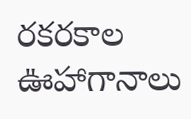రకరకాల ఊహాగానాలు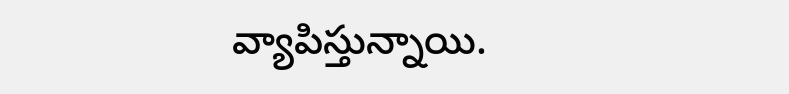వ్యాపిస్తున్నాయి.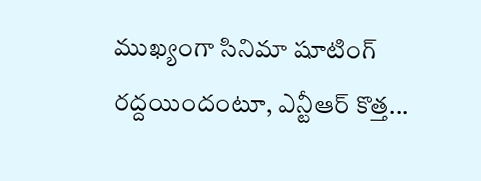ముఖ్యంగా సినిమా షూటింగ్ రద్దయిందంటూ, ఎన్టీఆర్ కొత్త...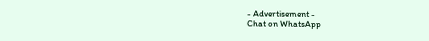- Advertisement -
Chat on WhatsApp